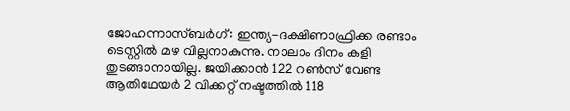ജോഹന്നാസ്ബർഗ്: ഇന്ത്യ-ദക്ഷിണാഫ്രിക്ക രണ്ടാം ടെസ്റ്റിൽ മഴ വില്ലനാകുന്നു. നാലാം ദിനം കളി തുടങ്ങാനായില്ല. ജയിക്കാൻ 122 റൺസ് വേണ്ട ആതിഥേയർ 2 വിക്കറ്റ് നഷ്ടത്തിൽ 118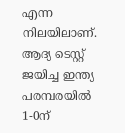എന്ന നിലയിലാണ്. ആദ്യ ടെസ്റ്റ് ജയിച്ച ഇന്ത്യ പരമ്പരയിൽ 1-0ന്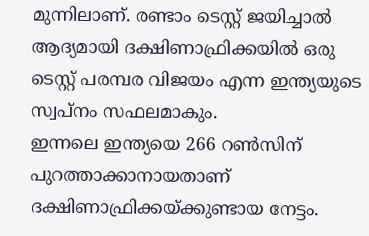മുന്നിലാണ്. രണ്ടാം ടെസ്റ്റ് ജയിച്ചാൽ ആദ്യമായി ദക്ഷിണാഫ്രിക്കയിൽ ഒരു ടെസ്റ്റ് പരമ്പര വിജയം എന്ന ഇന്ത്യയുടെ സ്വപ്നം സഫലമാകും.
ഇന്നലെ ഇന്ത്യയെ 266 റൺസിന് പുറത്താക്കാനായതാണ് ദക്ഷിണാഫ്രിക്കയ്ക്കുണ്ടായ നേട്ടം.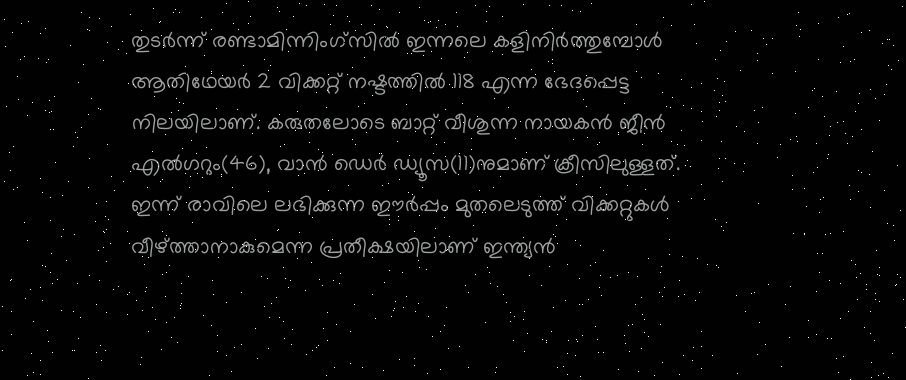തുടർന്ന് രണ്ടാമിന്നിംഗ്സിൽ ഇന്നലെ കളിനിർത്തുമ്പോൾ ആതിഥേയർ 2 വിക്കറ്റ് നഷ്ടത്തിൽ 118 എന്ന ഭേദപ്പെട്ട നിലയിലാണ്. കരുതലോടെ ബാറ്റ് വീശുന്ന നായകൻ ജീൻ എൽഗറും(46), വാൻ ഡെർ ഡ്യൂസ(11)നുമാണ് ക്രീസിലുള്ളത്. ഇന്ന് രാവിലെ ലഭിക്കുന്ന ഈർപ്പം മുതലെടുത്ത് വിക്കറ്റുകൾ വീഴ്ത്താനാകുമെന്ന പ്രതീക്ഷയിലാണ് ഇന്ത്യൻ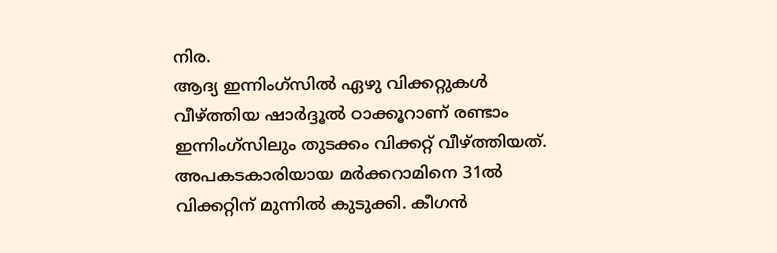നിര.
ആദ്യ ഇന്നിംഗ്സിൽ ഏഴു വിക്കറ്റുകൾ വീഴ്ത്തിയ ഷാർദ്ദൂൽ ഠാക്കൂറാണ് രണ്ടാം ഇന്നിംഗ്സിലും തുടക്കം വിക്കറ്റ് വീഴ്ത്തിയത്. അപകടകാരിയായ മർക്കറാമിനെ 31ൽ വിക്കറ്റിന് മുന്നിൽ കുടുക്കി. കീഗൻ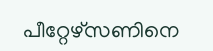പീറ്റേഴ്സണിനെ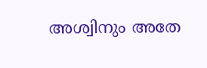അശ്വിനും അതേ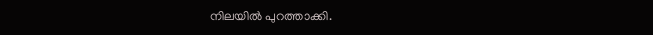നിലയിൽ പുറത്താക്കി.